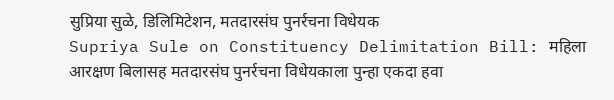सुप्रिया सुळे, डिलिमिटेशन, मतदारसंघ पुनर्रचना विधेयक
Supriya Sule on Constituency Delimitation Bill: महिला आरक्षण बिलासह मतदारसंघ पुनर्रचना विधेयकाला पुन्हा एकदा हवा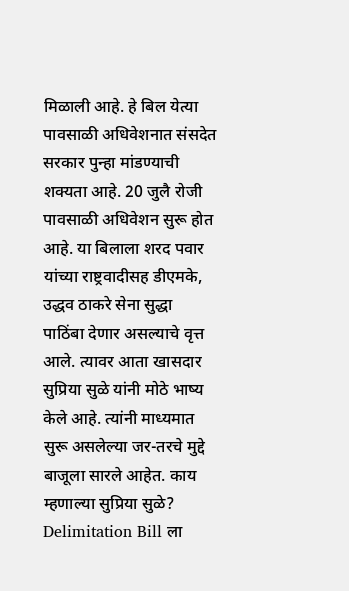मिळाली आहे. हे बिल येत्या पावसाळी अधिवेशनात संसदेत सरकार पुन्हा मांडण्याची शक्यता आहे. 20 जुलै रोजी पावसाळी अधिवेशन सुरू होत आहे. या बिलाला शरद पवार यांच्या राष्ट्रवादीसह डीएमके, उद्धव ठाकरे सेना सुद्धा पाठिंबा देणार असल्याचे वृत्त आले. त्यावर आता खासदार सुप्रिया सुळे यांनी मोठे भाष्य केले आहे. त्यांनी माध्यमात सुरू असलेल्या जर-तरचे मुद्दे बाजूला सारले आहेत. काय म्हणाल्या सुप्रिया सुळे?
Delimitation Bill ला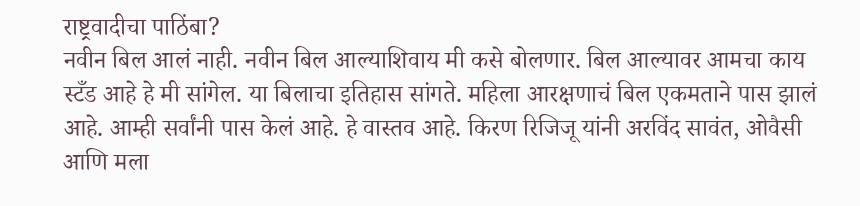राष्ट्रवादीचा पाठिंबा?
नवीन बिल आलं नाही. नवीन बिल आल्याशिवाय मी कसे बोलणार. बिल आल्यावर आमचा काय स्टँड आहे हे मी सांगेल. या बिलाचा इतिहास सांगते. महिला आरक्षणाचं बिल एकमताने पास झालं आहे. आम्ही सर्वांनी पास केलं आहे. हे वास्तव आहे. किरण रिजिजू यांनी अरविंद सावंत, ओवैसी आणि मला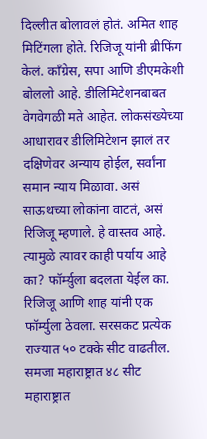दिल्लीत बोलावलं होतं. अमित शाह मिटिंगला होते. रिजिजू यांनी ब्रीफिंग केलं. काँग्रेस, सपा आणि डीएमकेशी बोललो आहे. डीलिमिटेशनबाबत वेगवेगळी मते आहेत. लोकसंख्येच्या आधारावर डीलिमिटेशन झालं तर दक्षिणेवर अन्याय होईल, सर्वांना समान न्याय मिळावा. असं साऊथच्या लोकांना वाटतं, असं रिजिजू म्हणाले. हे वास्तव आहे. त्यामुळे त्यावर काही पर्याय आहे का? फॉर्म्य़ुला बदलता येईल का. रिजिजू आणि शाह यांनी एक फॉर्म्युला ठेवला. सरसकट प्रत्येक राज्यात ५० टक्के सीट वाढतील. समजा महाराष्ट्रात ४८ सीट महाराष्ट्रात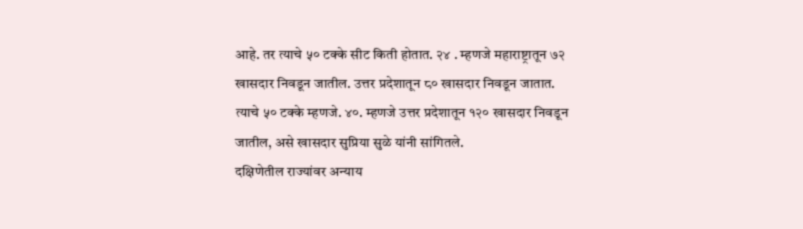आहे. तर त्याचे ५० टक्के सीट किती होतात. २४ . म्हणजे महाराष्ट्रातून ७२ खासदार निवडून जातील. उत्तर प्रदेशातून ८० खासदार निवडून जातात. त्याचे ५० टक्के म्हणजे. ४०. म्हणजे उत्तर प्रदेशातून १२० खासदार निवडून जातील, असे खासदार सुप्रिया सुळे यांनी सांगितले.
दक्षिणेतील राज्यांवर अन्याय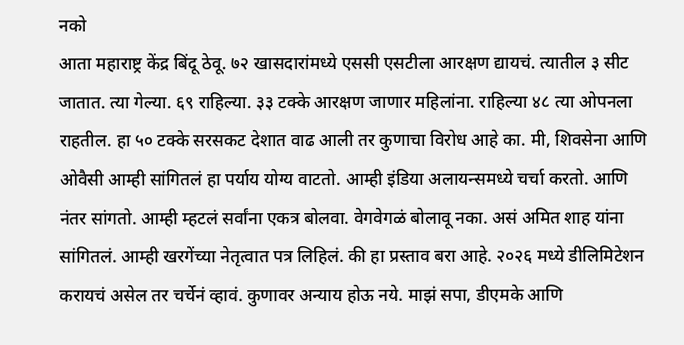नको
आता महाराष्ट्र केंद्र बिंदू ठेवू. ७२ खासदारांमध्ये एससी एसटीला आरक्षण द्यायचं. त्यातील ३ सीट जातात. त्या गेल्या. ६९ राहिल्या. ३३ टक्के आरक्षण जाणार महिलांना. राहिल्या ४८ त्या ओपनला राहतील. हा ५० टक्के सरसकट देशात वाढ आली तर कुणाचा विरोध आहे का. मी, शिवसेना आणि ओवैसी आम्ही सांगितलं हा पर्याय योग्य वाटतो. आम्ही इंडिया अलायन्समध्ये चर्चा करतो. आणि नंतर सांगतो. आम्ही म्हटलं सर्वांना एकत्र बोलवा. वेगवेगळं बोलावू नका. असं अमित शाह यांना सांगितलं. आम्ही खरगेंच्या नेतृत्वात पत्र लिहिलं. की हा प्रस्ताव बरा आहे. २०२६ मध्ये डीलिमिटेशन करायचं असेल तर चर्चेनं व्हावं. कुणावर अन्याय होऊ नये. माझं सपा, डीएमके आणि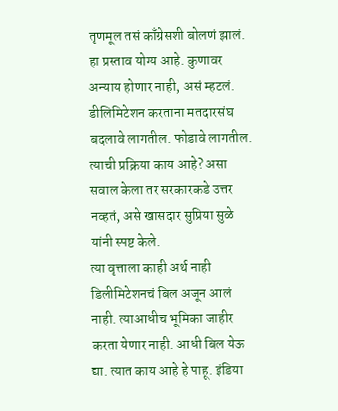तृणमूल तसं काँग्रेसशी बोलणं झालं. हा प्रस्ताव योग्य आहे. कुणावर अन्याय होणार नाही, असं म्हटलं. डीलिमिटेशन करताना मतदारसंघ बदलावे लागतील. फोडावे लागतील. त्याची प्रक्रिया काय आहे? असा सवाल केला तर सरकारकडे उत्तर नव्हतं, असे खासदार सुप्रिया सुळे यांनी स्पष्ट केले.
त्या वृत्ताला काही अर्थ नाही
डिलीमिटेशनचं बिल अजून आलं नाही. त्याआधीच भूमिका जाहीर करता येणार नाही. आधी बिल येऊ द्या. त्यात काय आहे हे पाहू. इंडिया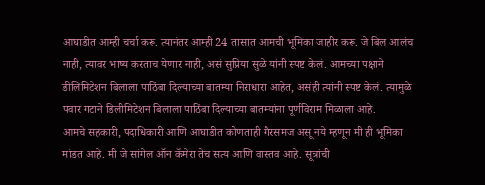आघाडीत आम्ही चर्चा करू. त्यानंतर आम्ही 24 तासात आमची भूमिका जाहीर करू. जे बिल आलंच नाही, त्यावर भाष्य करताच येणार नाही, असं सुप्रिया सुळे यांनी स्पष्ट केलं. आमच्या पक्षाने डीलिमिटेशन बिलाला पाठिंबा दिल्याच्या बातम्या निराधारा आहेत, असंही त्यांनी स्पष्ट केलं. त्यामुळे पवार गटाने डिलीमिटेशन बिलाला पाठिंबा दिल्याच्या बातम्यांना पूर्णविराम मिळाला आहे.
आमचे सहकारी, पदाधिकारी आणि आघाडीत कोणताही गैरसमज असू नये म्हणून मी ही भूमिका मांडत आहे. मी जे सांगेल ऑन कॅमेरा तेच सत्य आणि वास्तव आहे. सूत्रांची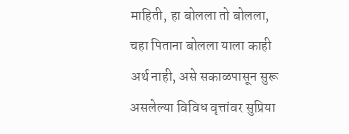माहिती, हा बोलला तो बोलला, चहा पिताना बोलला याला काही अर्थ नाही, असे सकाळपासून सुरू असलेल्या विविध वृत्तांवर सुप्रिया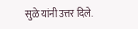सुळे यांनी उत्तर दिले.